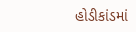હોડીકાંડમાં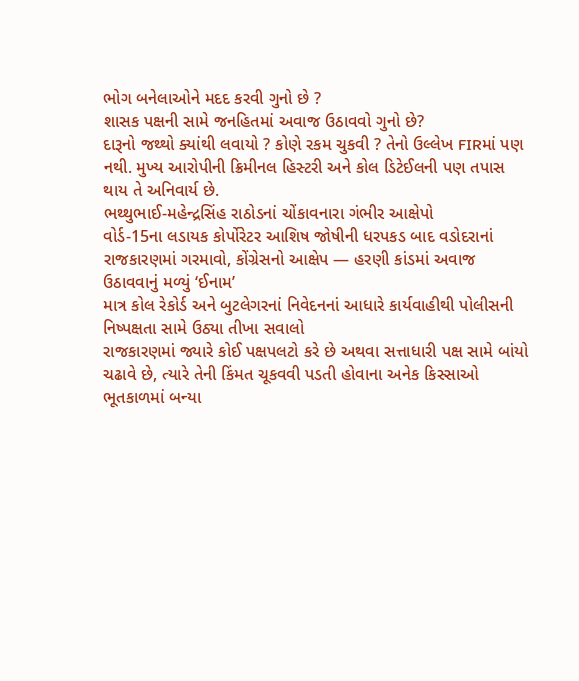ભોગ બનેલાઓને મદદ કરવી ગુનો છે ?
શાસક પક્ષની સામે જનહિતમાં અવાજ ઉઠાવવો ગુનો છે?
દારૂનો જથ્થો ક્યાંથી લવાયો ? કોણે રકમ ચુકવી ? તેનો ઉલ્લેખ FIRમાં પણ નથી. મુખ્ય આરોપીની ક્રિમીનલ હિસ્ટરી અને કોલ ડિટેઈલની પણ તપાસ થાય તે અનિવાર્ય છે.
ભથ્થુભાઈ-મહેન્દ્રસિંહ રાઠોડનાં ચોંકાવનારા ગંભીર આક્ષેપો
વોર્ડ-15ના લડાયક કોર્પોરેટર આશિષ જોષીની ધરપકડ બાદ વડોદરાનાં રાજકારણમાં ગરમાવો, કોંગ્રેસનો આક્ષેપ — હરણી કાંડમાં અવાજ ઉઠાવવાનું મળ્યું ‘ઈનામ’
માત્ર કોલ રેકોર્ડ અને બુટલેગરનાં નિવેદનનાં આધારે કાર્યવાહીથી પોલીસની નિષ્પક્ષતા સામે ઉઠ્યા તીખા સવાલો
રાજકારણમાં જ્યારે કોઈ પક્ષપલટો કરે છે અથવા સત્તાધારી પક્ષ સામે બાંયો ચઢાવે છે, ત્યારે તેની કિંમત ચૂકવવી પડતી હોવાના અનેક કિસ્સાઓ ભૂતકાળમાં બન્યા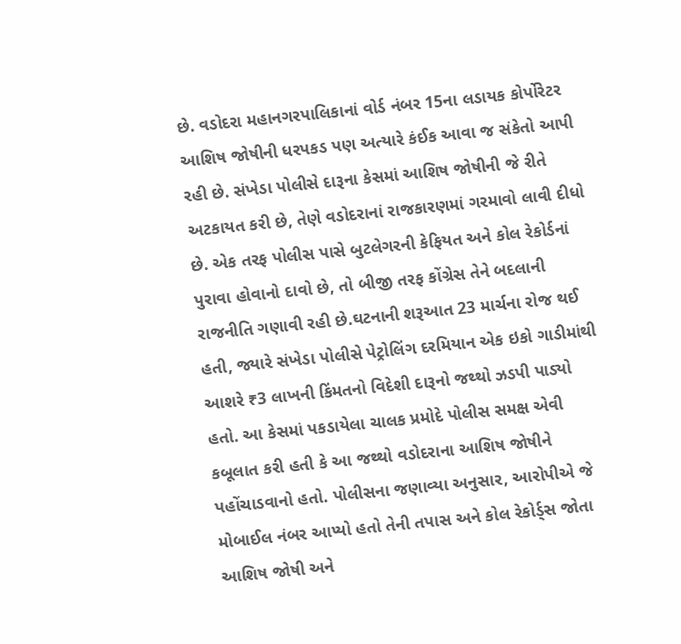છે. વડોદરા મહાનગરપાલિકાનાં વોર્ડ નંબર 15ના લડાયક કોર્પોરેટર આશિષ જોષીની ધરપકડ પણ અત્યારે કંઈક આવા જ સંકેતો આપી રહી છે. સંખેડા પોલીસે દારૂના કેસમાં આશિષ જોષીની જે રીતે અટકાયત કરી છે, તેણે વડોદરાનાં રાજકારણમાં ગરમાવો લાવી દીધો છે. એક તરફ પોલીસ પાસે બુટલેગરની કેફિયત અને કોલ રેકોર્ડનાં પુરાવા હોવાનો દાવો છે, તો બીજી તરફ કોંગ્રેસ તેને બદલાની રાજનીતિ ગણાવી રહી છે.ઘટનાની શરૂઆત 23 માર્ચના રોજ થઈ હતી, જ્યારે સંખેડા પોલીસે પેટ્રોલિંગ દરમિયાન એક ઇકો ગાડીમાંથી આશરે ₹3 લાખની કિંમતનો વિદેશી દારૂનો જથ્થો ઝડપી પાડ્યો હતો. આ કેસમાં પકડાયેલા ચાલક પ્રમોદે પોલીસ સમક્ષ એવી કબૂલાત કરી હતી કે આ જથ્થો વડોદરાના આશિષ જોષીને પહોંચાડવાનો હતો. પોલીસના જણાવ્યા અનુસાર, આરોપીએ જે મોબાઈલ નંબર આપ્યો હતો તેની તપાસ અને કોલ રેકોર્ડ્સ જોતા આશિષ જોષી અને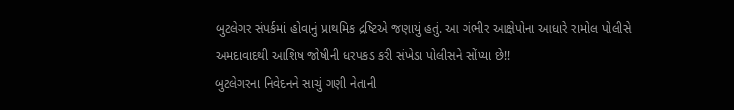બુટલેગર સંપર્કમાં હોવાનું પ્રાથમિક દ્રષ્ટિએ જણાયું હતું. આ ગંભીર આક્ષેપોના આધારે રામોલ પોલીસે અમદાવાદથી આશિષ જોષીની ધરપકડ કરી સંખેડા પોલીસને સોંપ્યા છે!!
બુટલેગરના નિવેદનને સાચું ગણી નેતાની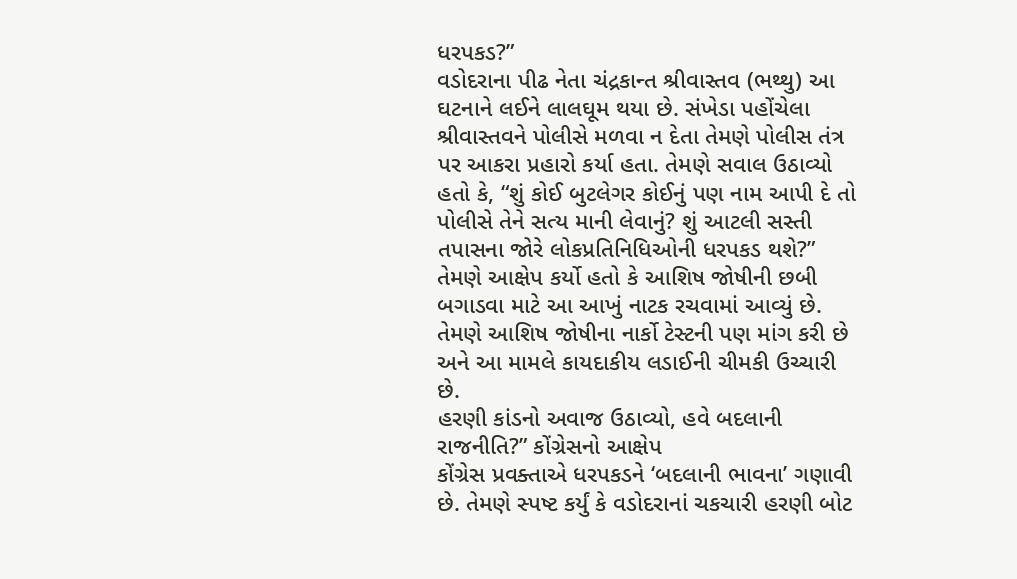ધરપકડ?”
વડોદરાના પીઢ નેતા ચંદ્રકાન્ત શ્રીવાસ્તવ (ભથ્થુ) આ ઘટનાને લઈને લાલઘૂમ થયા છે. સંખેડા પહોંચેલા શ્રીવાસ્તવને પોલીસે મળવા ન દેતા તેમણે પોલીસ તંત્ર પર આકરા પ્રહારો કર્યા હતા. તેમણે સવાલ ઉઠાવ્યો હતો કે, “શું કોઈ બુટલેગર કોઈનું પણ નામ આપી દે તો પોલીસે તેને સત્ય માની લેવાનું? શું આટલી સસ્તી તપાસના જોરે લોકપ્રતિનિધિઓની ધરપકડ થશે?” તેમણે આક્ષેપ કર્યો હતો કે આશિષ જોષીની છબી બગાડવા માટે આ આખું નાટક રચવામાં આવ્યું છે. તેમણે આશિષ જોષીના નાર્કો ટેસ્ટની પણ માંગ કરી છે અને આ મામલે કાયદાકીય લડાઈની ચીમકી ઉચ્ચારી છે.
હરણી કાંડનો અવાજ ઉઠાવ્યો, હવે બદલાની રાજનીતિ?” કોંગ્રેસનો આક્ષેપ
કોંગ્રેસ પ્રવક્તાએ ધરપકડને ‘બદલાની ભાવના’ ગણાવી છે. તેમણે સ્પષ્ટ કર્યું કે વડોદરાનાં ચકચારી હરણી બોટ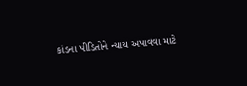કાંડના પીડિતોને ન્યાય અપાવવા માટે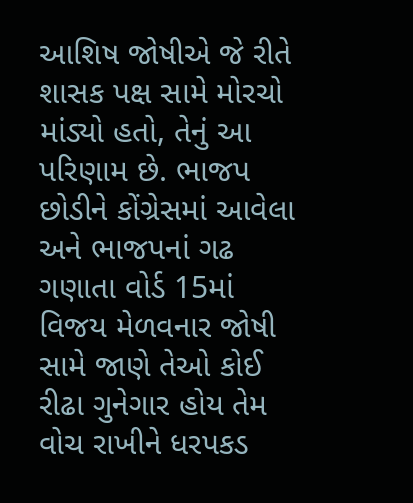આશિષ જોષીએ જે રીતે શાસક પક્ષ સામે મોરચો માંડ્યો હતો, તેનું આ પરિણામ છે. ભાજપ છોડીને કોંગ્રેસમાં આવેલા અને ભાજપનાં ગઢ ગણાતા વોર્ડ 15માં વિજય મેળવનાર જોષી સામે જાણે તેઓ કોઈ રીઢા ગુનેગાર હોય તેમ વોચ રાખીને ધરપકડ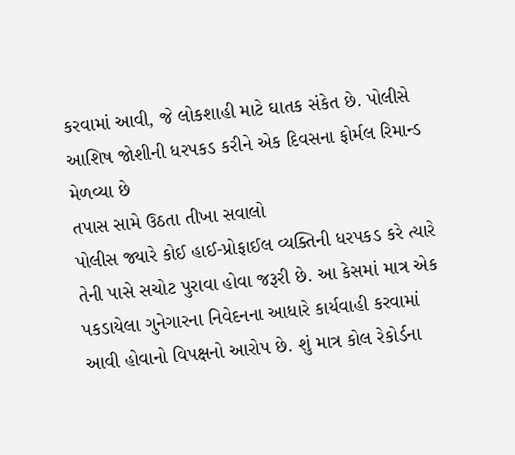કરવામાં આવી, જે લોકશાહી માટે ઘાતક સંકેત છે. પોલીસે આશિષ જોશીની ધરપકડ કરીને એક દિવસના ફોર્મલ રિમાન્ડ મેળવ્યા છે
તપાસ સામે ઉઠતા તીખા સવાલો
પોલીસ જ્યારે કોઈ હાઈ-પ્રોફાઈલ વ્યક્તિની ધરપકડ કરે ત્યારે તેની પાસે સચોટ પુરાવા હોવા જરૂરી છે. આ કેસમાં માત્ર એક પકડાયેલા ગુનેગારના નિવેદનના આધારે કાર્યવાહી કરવામાં આવી હોવાનો વિપક્ષનો આરોપ છે. શું માત્ર કોલ રેકોર્ડના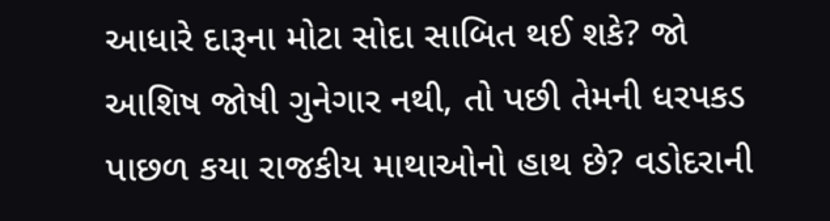આધારે દારૂના મોટા સોદા સાબિત થઈ શકે? જો આશિષ જોષી ગુનેગાર નથી, તો પછી તેમની ધરપકડ પાછળ કયા રાજકીય માથાઓનો હાથ છે? વડોદરાની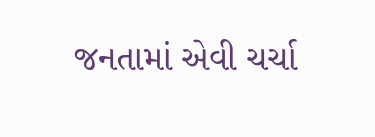જનતામાં એવી ચર્ચા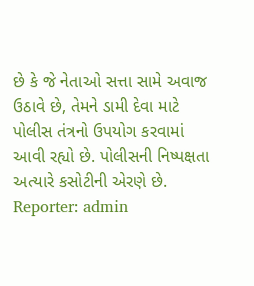છે કે જે નેતાઓ સત્તા સામે અવાજ ઉઠાવે છે, તેમને ડામી દેવા માટે પોલીસ તંત્રનો ઉપયોગ કરવામાં આવી રહ્યો છે. પોલીસની નિષ્પક્ષતા અત્યારે કસોટીની એરણે છે.
Reporter: admin